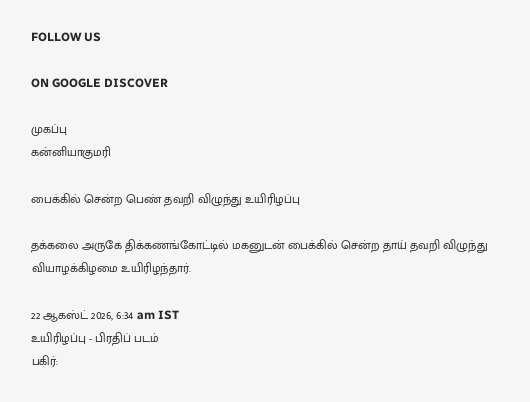FOLLOW US

ON GOOGLE DISCOVER

முகப்பு
கன்னியாகுமரி

பைக்கில் சென்ற பெண் தவறி விழுந்து உயிரிழப்பு

தக்கலை அருகே திக்கணங்கோட்டில் மகனுடன் பைக்கில் சென்ற தாய் தவறி விழுந்து வியாழக்கிழமை உயிரிழந்தார்.

22 ஆகஸ்ட் 2026, 6:34 am IST
உயிரிழப்பு - பிரதிப் படம்
பகிர்: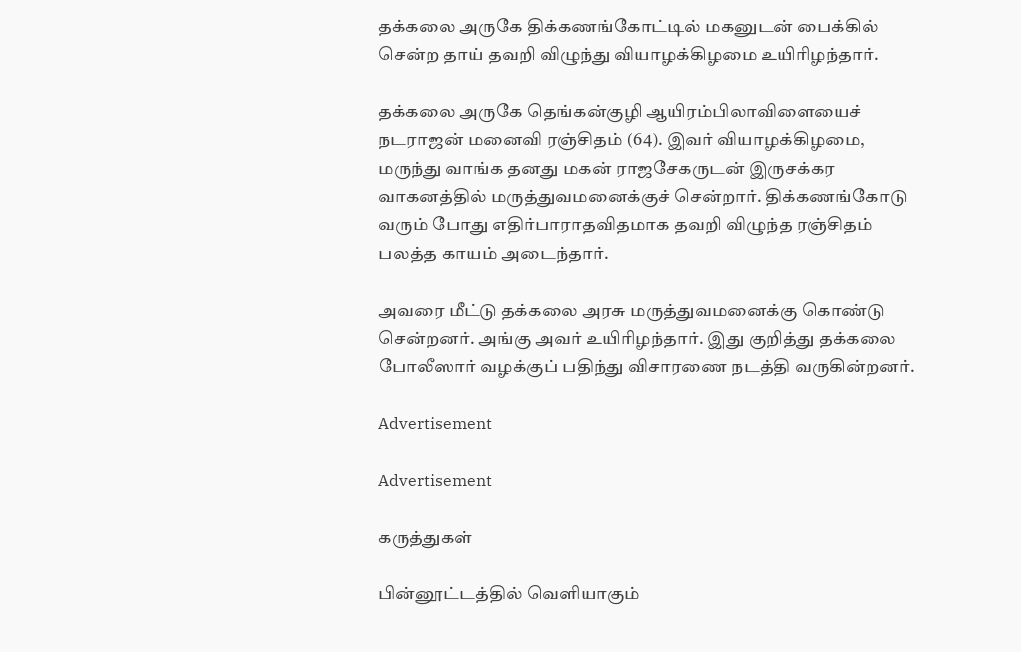தக்கலை அருகே திக்கணங்கோட்டில் மகனுடன் பைக்கில் சென்ற தாய் தவறி விழுந்து வியாழக்கிழமை உயிரிழந்தார்.

தக்கலை அருகே தெங்கன்குழி ஆயிரம்பிலாவிளையைச் நடராஜன் மனைவி ரஞ்சிதம் (64). இவர் வியாழக்கிழமை, மருந்து வாங்க தனது மகன் ராஜசேகருடன் இருசக்கர வாகனத்தில் மருத்துவமனைக்குச் சென்றார். திக்கணங்கோடு வரும் போது எதிர்பாராதவிதமாக தவறி விழுந்த ரஞ்சிதம் பலத்த காயம் அடைந்தார்.

அவரை மீட்டு தக்கலை அரசு மருத்துவமனைக்கு கொண்டு சென்றனர். அங்கு அவர் உயிரிழந்தார். இது குறித்து தக்கலை போலீஸார் வழக்குப் பதிந்து விசாரணை நடத்தி வருகின்றனர்.

Advertisement

Advertisement

கருத்துகள்

பின்னூட்டத்தில் வெளியாகும்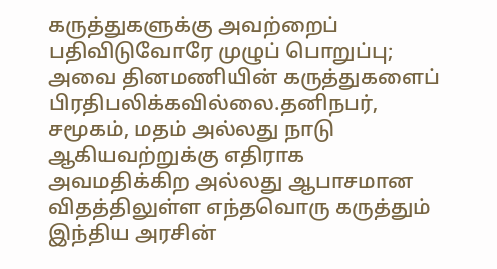கருத்துகளுக்கு அவற்றைப் பதிவிடுவோரே முழுப் பொறுப்பு; அவை தினமணியின் கருத்துகளைப் பிரதிபலிக்கவில்லை.தனிநபர், சமூகம், மதம் அல்லது நாடு ஆகியவற்றுக்கு எதிராக அவமதிக்கிற அல்லது ஆபாசமான விதத்திலுள்ள எந்தவொரு கருத்தும் இந்திய அரசின்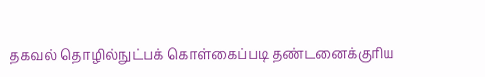தகவல் தொழில்நுட்பக் கொள்கைப்படி தண்டனைக்குரிய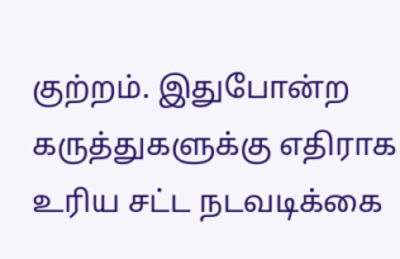குற்றம். இதுபோன்ற கருத்துகளுக்கு எதிராக உரிய சட்ட நடவடிக்கை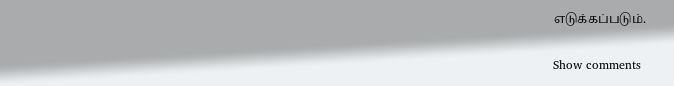எடுக்கப்படும்.

Show comments